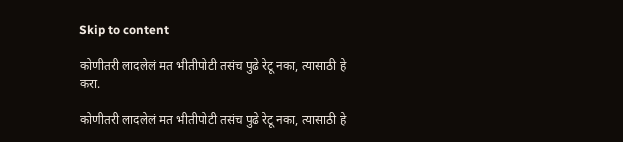Skip to content

कोणीतरी लादलेलं मत भीतीपोटी तसंच पुढे रेटू नका, त्यासाठी हे करा.

कोणीतरी लादलेलं मत भीतीपोटी तसंच पुढे रेटू नका, त्यासाठी हे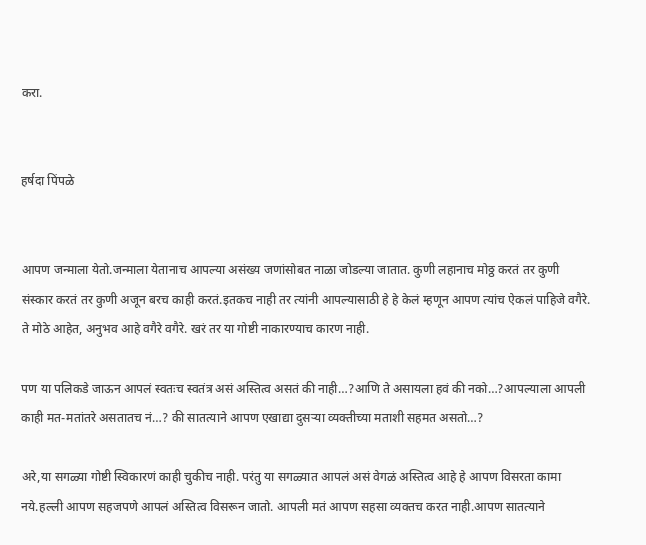करा.


हर्षदा पिंपळे


आपण जन्माला येतो.जन्माला येतानाच आपल्या असंख्य जणांसोबत नाळा जोडल्या जातात. कुणी लहानाच मोठ्ठ करतं तर कुणी संस्कार करतं तर कुणी अजून बरच काही करतं.इतकच नाही तर त्यांनी आपल्यासाठी हे हे केलं म्हणून आपण त्यांच ऐकलं पाहिजे वगैरे. ते मोठे आहेत, अनुभव आहे वगैरे वगैरे. खरं तर या गोष्टी नाकारण्याच कारण नाही.

पण या पलिकडे जाऊन आपलं स्वतःच स्वतंत्र असं अस्तित्व असतं की नाही…?आणि ते असायला हवं की नको…?आपल्याला आपली काही मत-मतांतरे असतातच नं…? की सातत्याने आपण एखाद्या दुसऱ्या व्यक्तीच्या मताशी सहमत असतो…?

अरे,या सगळ्या गोष्टी स्विकारणं काही चुकीच नाही. परंतु या सगळ्यात आपलं असं वेगळं अस्तित्व आहे हे आपण विसरता कामा नये.हल्ली आपण सहजपणे आपलं अस्तित्व विसरून जातो. आपली मतं आपण सहसा व्यक्तच करत नाही.आपण सातत्याने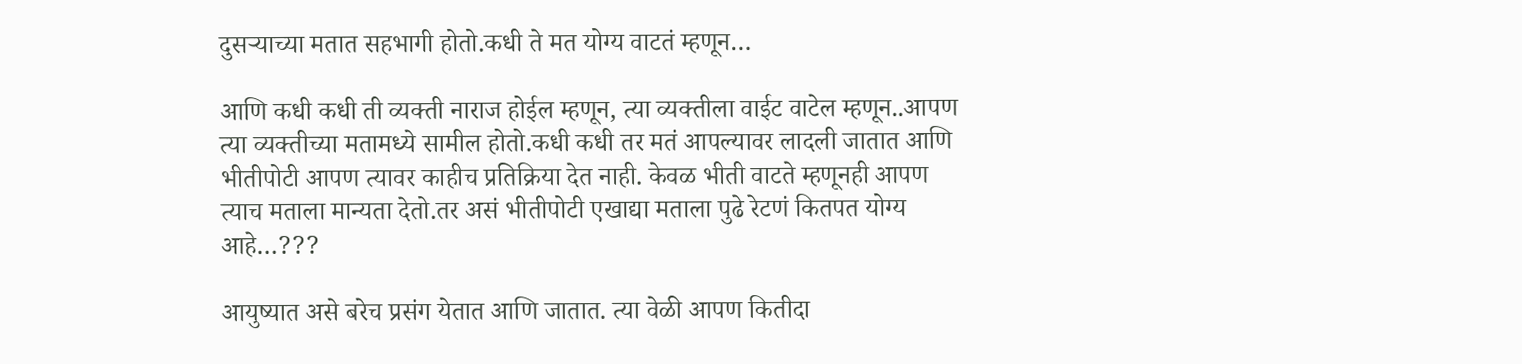दुसऱ्याच्या मतात सहभागी होतो.कधी ते मत योग्य वाटतं म्हणून…

आणि कधी कधी ती व्यक्ती नाराज होईल म्हणून, त्या व्यक्तीला वाईट वाटेल म्हणून..आपण त्या व्यक्तीच्या मतामध्ये सामील होतो.कधी कधी तर मतं आपल्यावर लादली जातात आणि भीतीपोटी आपण त्यावर काहीच प्रतिक्रिया देत नाही. केवळ भीती वाटते म्हणूनही आपण त्याच मताला मान्यता देतो.तर असं भीतीपोटी एखाद्या मताला पुढे रेटणं कितपत योग्य आहे…???

आयुष्यात असे बरेच प्रसंग येतात आणि जातात. त्या वेळी आपण कितीदा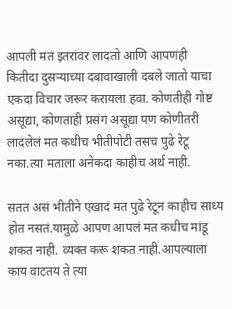आपली मतं इतरांवर लादतो आणि आपणही कितीदा दुसऱ्याच्या दबावाखाली दबले जातो याचा एकदा विचार जरूर करायला हवा. कोणतीही गोष्ट असूद्या, कोणताही प्रसंग असूद्या पण कोणीतरी लादलेलं मत कधीच भीतीपोटी तसच पुढे रेटू नका.त्या मताला अनेकदा काहीच अर्थ नाही.

सतत असं भीतीने एखादं मत पुढे रेटून काहीच साध्य होत नसतं.यामुळे आपण आपलं मत कधीच मांडू शकत नाही. व्यक्त करू शकत नाही.आपल्याला काय वाटतय ते त्या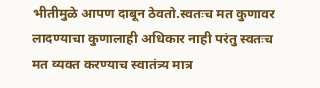भीतीमुळे आपण दाबून ठेवतो.स्वतःच मत कुणावर लादण्याचा कुणालाही अधिकार नाही परंतु स्वतःच मत व्यक्त करण्याच स्वातंत्र्य मात्र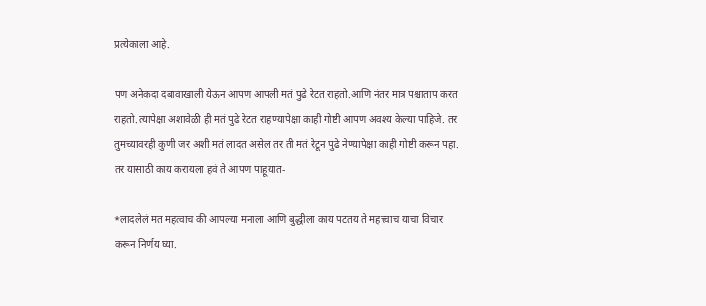प्रत्येकाला आहे.

पण अनेकदा दबावाखाली येऊन आपण आपली मतं पुढे रेटत राहतो.आणि नंतर मात्र पश्चाताप करत राहतो.त्यापेक्षा अशावेळी ही मतं पुढे रेटत राहण्यापेक्षा काही गोष्टी आपण अवश्य केल्या पाहिजे. तर तुमच्यावरही कुणी जर अशी मतं लादत असेल तर ती मतं रेटून पुढे नेण्यापेक्षा काही गोष्टी करून पहा. तर यासाठी काय करायला हवं ते आपण पाहूयात-

*लादलेलं मत महत्वाच की आपल्या मनाला आणि बुद्धीला काय पटतय ते महत्त्वाच याचा विचार करून निर्णय घ्या.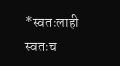*स्वतःलाही स्वतःच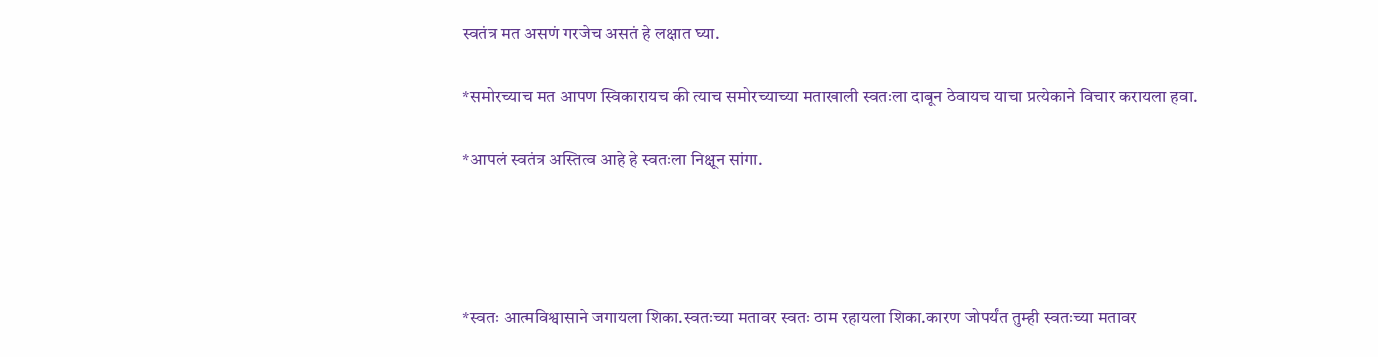स्वतंत्र मत असणं गरजेच असतं हे लक्षात घ्या.

*समोरच्याच मत आपण स्विकारायच की त्याच समोरच्याच्या मताखाली स्वतःला दाबून ठेवायच याचा प्रत्येकाने विचार करायला हवा.

*आपलं स्वतंत्र अस्तित्व आहे हे स्वतःला निक्षून सांगा.




*स्वतः आत्मविश्वासाने जगायला शिका.स्वतःच्या मतावर स्वतः ठाम रहायला शिका.कारण जोपर्यंत तुम्ही स्वतःच्या मतावर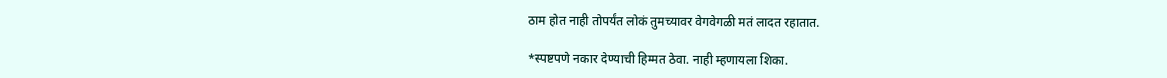ठाम होत नाही तोपर्यंत लोकं तुमच्यावर वेगवेगळी मतं लादत रहातात.

*स्पष्टपणे नकार देण्याची हिम्मत ठेवा. नाही म्हणायला शिका.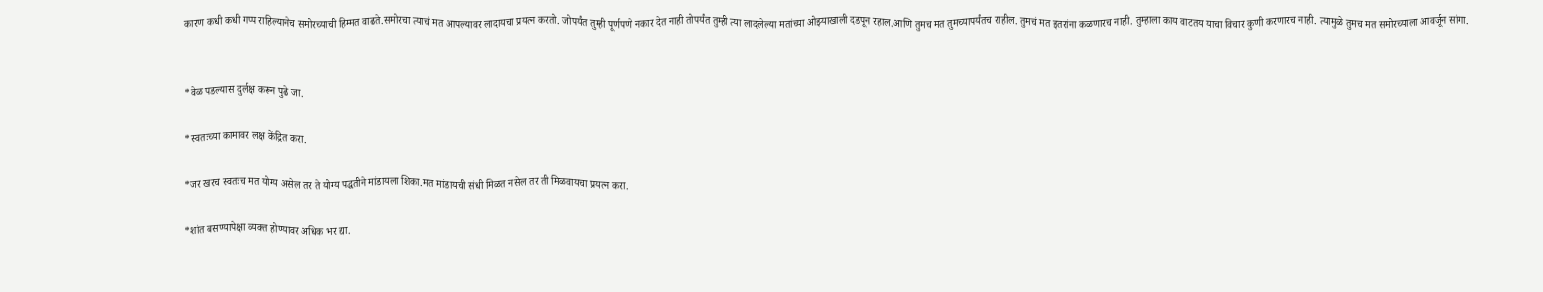कारण कधी कधी गप्प राहिल्यानेच समोरच्याची हिम्मत वाढते.समोरचा त्याचं मत आपल्यावर लादायचा प्रयत्न करतो. जोपर्यंत तुम्ही पूर्णपणे नकार देत नाही तोपर्यंत तुम्ही त्या लादलेल्या मतांच्या ओझ्याखाली दडपून रहाल.आणि तुमच मत तुमच्यापर्यंतच राहील. तुमचं मत इतरांना कळणारच नाही. तुम्हाला काय वाटतय याचा विचार कुणी करणारच नाही. त्यामुळे तुमच मत समोरच्याला आवर्जून सांगा.


*वेळ पडल्यास दुर्लक्ष करून पुढे जा.

*स्वतःच्या कामावर लक्ष केंद्रित करा.

*जर खरच स्वतःच मत योग्य असेल तर ते योग्य पद्धतीने मांडायला शिका.मत मांडायची संधी मिळत नसेल तर ती मिळवायचा प्रयत्न करा.

*शांत बसण्यापेक्षा व्यक्त होण्यावर अधिक भर द्या.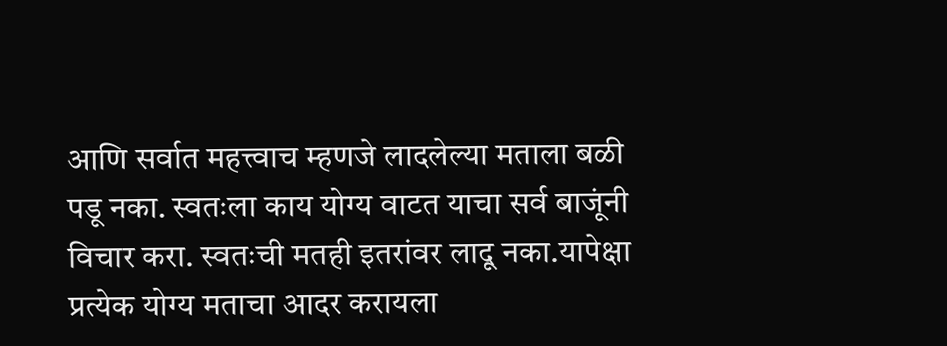आणि सर्वात महत्त्वाच म्हणजे लादलेल्या मताला बळी पडू नका. स्वतःला काय योग्य वाटत याचा सर्व बाजूंनी विचार करा. स्वतःची मतही इतरांवर लादू नका.यापेक्षा प्रत्येक योग्य मताचा आदर करायला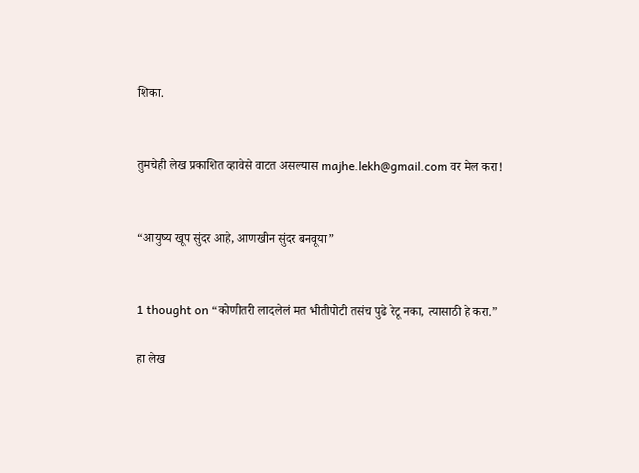शिका.


तुमचेही लेख प्रकाशित व्हावेसे वाटत असल्यास majhe.lekh@gmail.com वर मेल करा!


“आयुष्य खूप सुंदर आहे, आणखीन सुंदर बनवूया”


1 thought on “कोणीतरी लादलेलं मत भीतीपोटी तसंच पुढे रेटू नका, त्यासाठी हे करा.”

हा लेख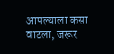आपल्याला कसा वाटला, जरूर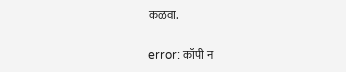कळवा.

error: कॉपी न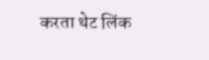करता थेट लिंक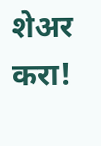शेअर करा!